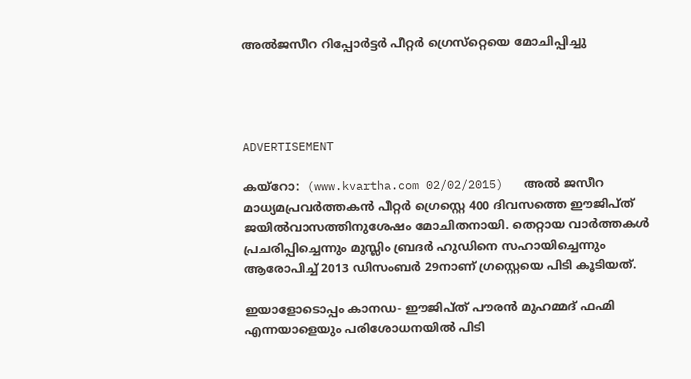അല്‍ജസീറ റിപ്പോര്‍ട്ടര്‍ പീറ്റര്‍ ഗ്രെസ്‌റ്റെയെ മോചിപ്പിച്ചു




ADVERTISEMENT

കയ്‌റോ:  (www.kvartha.com 02/02/2015)   അല്‍ ജസീറ മാധ്യമപ്രവര്‍ത്തകന്‍ പീറ്റര്‍ ഗ്രെസ്റ്റെ 400 ദിവസത്തെ ഈജിപ്ത് ജയില്‍വാസത്തിനുശേഷം മോചിതനായി. തെറ്റായ വാര്‍ത്തകള്‍ പ്രചരിപ്പിച്ചെന്നും മുസ്ലിം ബ്രദര്‍ ഹുഡിനെ സഹായിച്ചെന്നും ആരോപിച്ച് 2013 ഡിസംബര്‍ 29നാണ് ഗ്രസ്റ്റെയെ പിടി കൂടിയത്.

ഇയാളോടൊപ്പം കാനഡ- ഈജിപ്ത് പൗരന്‍ മുഹമ്മദ് ഫഹ്മി എന്നയാളെയും പരിശോധനയില്‍ പിടി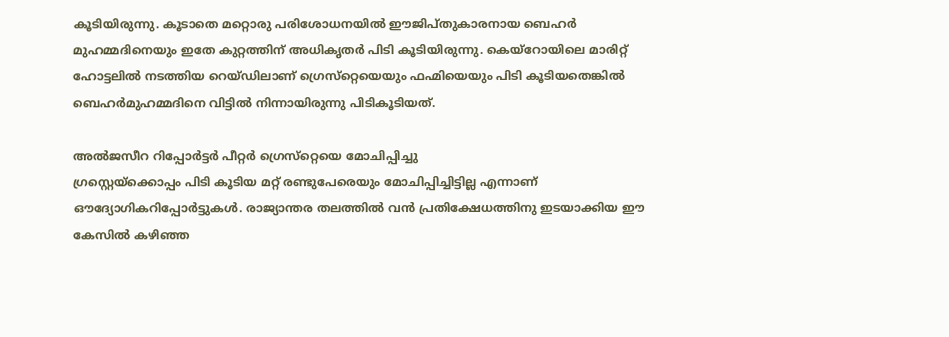കൂടിയിരുന്നു. കൂടാതെ മറ്റൊരു പരിശോധനയില്‍ ഈജിപ്തുകാരനായ ബെഹര്‍ മുഹമ്മദിനെയും ഇതേ കുറ്റത്തിന് അധികൃതര്‍ പിടി കൂടിയിരുന്നു. കെയ്‌റോയിലെ മാരിറ്റ് ഹോട്ടലില്‍ നടത്തിയ റെയ്ഡിലാണ് ഗ്രെസ്‌റ്റെയെയും ഫഹ്മിയെയും പിടി കൂടിയതെങ്കില്‍ ബെഹര്‍മുഹമ്മദിനെ വിട്ടില്‍ നിന്നായിരുന്നു പിടികൂടിയത്.

അല്‍ജസീറ റിപ്പോര്‍ട്ടര്‍ പീറ്റര്‍ ഗ്രെസ്‌റ്റെയെ മോചിപ്പിച്ചു
ഗ്രസ്റ്റെയ്‌ക്കൊപ്പം പിടി കൂടിയ മറ്റ് രണ്ടുപേരെയും മോചിപ്പിച്ചിട്ടില്ല എന്നാണ് ഔദ്യോഗികറിപ്പോര്‍ട്ടുകള്‍. രാജ്യാന്തര തലത്തില്‍ വന്‍ പ്രതിക്ഷേധത്തിനു ഇടയാക്കിയ ഈ കേസില്‍ കഴിഞ്ഞ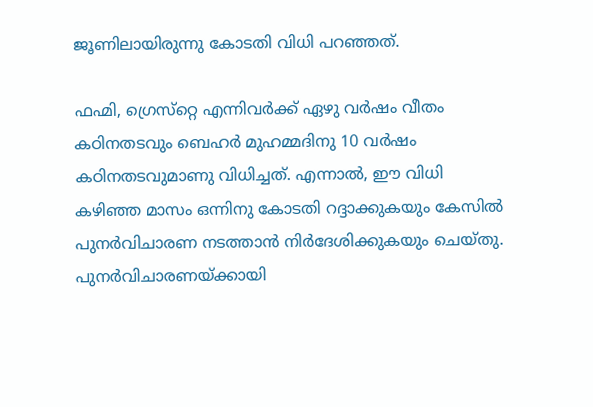ജൂണിലായിരുന്നു കോടതി വിധി പറഞ്ഞത്.

ഫഹ്മി, ഗ്രെസ്‌റ്റെ എന്നിവര്‍ക്ക് ഏഴു വര്‍ഷം വീതം കഠിനതടവും ബെഹര്‍ മുഹമ്മദിനു 10 വര്‍ഷം കഠിനതടവുമാണു വിധിച്ചത്. എന്നാല്‍, ഈ വിധി കഴിഞ്ഞ മാസം ഒന്നിനു കോടതി റദ്ദാക്കുകയും കേസില്‍ പുനര്‍വിചാരണ നടത്താന്‍ നിര്‍ദേശിക്കുകയും ചെയ്തു. പുനര്‍വിചാരണയ്ക്കായി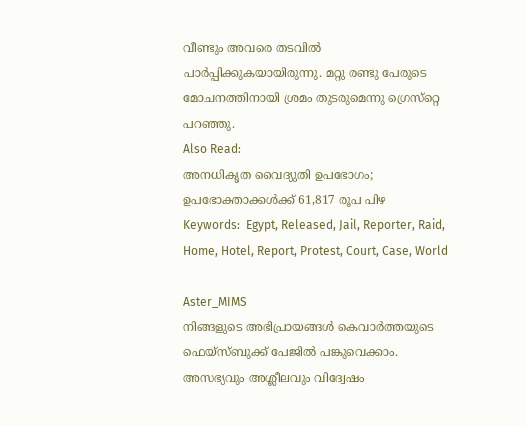വീണ്ടും അവരെ തടവില്‍ പാര്‍പ്പിക്കുകയായിരുന്നു. മറ്റു രണ്ടു പേരുടെ മോചനത്തിനായി ശ്രമം തുടരുമെന്നു ഗ്രെസ്‌റ്റെ പറഞ്ഞു.
Also Read:
അനധികൃത വൈദ്യുതി ഉപഭോഗം; ഉപഭോക്താക്കള്‍ക്ക് 61,817 രൂപ പിഴ
Keywords:  Egypt, Released, Jail, Reporter, Raid, Home, Hotel, Report, Protest, Court, Case, World

Aster_MIMS
നിങ്ങളുടെ അഭിപ്രായങ്ങൾ കെവാർത്തയുടെ ഫെയ്‌സ്‌ബുക്ക് പേജിൽ പങ്കുവെക്കാം. അസഭ്യവും അശ്ലീലവും വിദ്വേഷം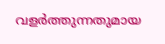വളർത്തുന്നതുമായ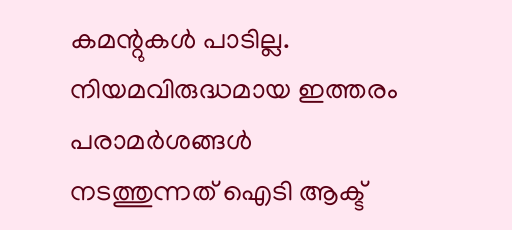കമന്റുകൾ പാടില്ല. നിയമവിരുദ്ധമായ ഇത്തരം പരാമർശങ്ങൾ നടത്തുന്നത് ഐടി ആക്ട്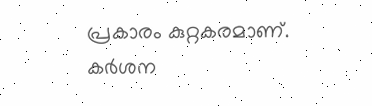പ്രകാരം കുറ്റകരമാണ്. കർശന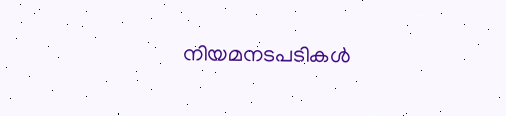നിയമനടപടികൾ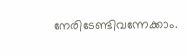നേരിടേണ്ടിവന്നേക്കാം.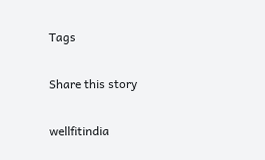Tags

Share this story

wellfitindia